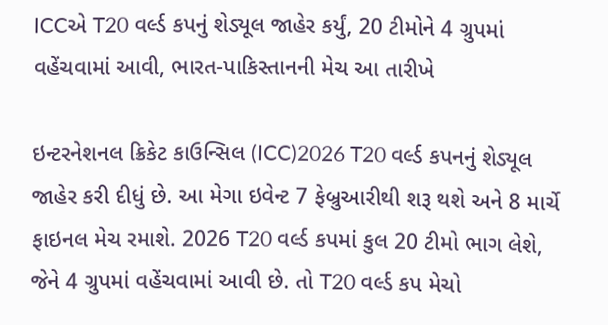ICCએ T20 વર્લ્ડ કપનું શેડ્યૂલ જાહેર કર્યું, 20 ટીમોને 4 ગ્રુપમાં વહેંચવામાં આવી, ભારત-પાકિસ્તાનની મેચ આ તારીખે

ઇન્ટરનેશનલ ક્રિકેટ કાઉન્સિલ (ICC)2026 T20 વર્લ્ડ કપનનું શેડ્યૂલ જાહેર કરી દીધું છે. આ મેગા ઇવેન્ટ 7 ફેબ્રુઆરીથી શરૂ થશે અને 8 માર્ચે ફાઇનલ મેચ રમાશે. 2026 T20 વર્લ્ડ કપમાં કુલ 20 ટીમો ભાગ લેશે, જેને 4 ગ્રુપમાં વહેંચવામાં આવી છે. તો T20 વર્લ્ડ કપ મેચો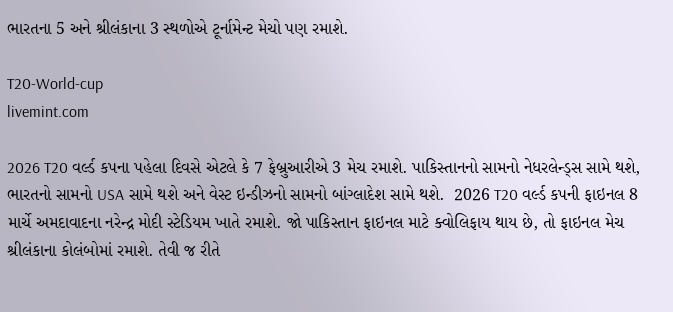ભારતના 5 અને શ્રીલંકાના 3 સ્થળોએ ટૂર્નામેન્ટ મેચો પણ રમાશે.

T20-World-cup
livemint.com

2026 T20 વર્લ્ડ કપના પહેલા દિવસે એટલે કે 7 ફેબ્રુઆરીએ 3 મેચ રમાશે. પાકિસ્તાનનો સામનો નેધરલેન્ડ્સ સામે થશે, ભારતનો સામનો USA સામે થશે અને વેસ્ટ ઇન્ડીઝનો સામનો બાંગ્લાદેશ સામે થશે.  2026 T20 વર્લ્ડ કપની ફાઇનલ 8 માર્ચે અમદાવાદના નરેન્દ્ર મોદી સ્ટેડિયમ ખાતે રમાશે. જો પાકિસ્તાન ફાઇનલ માટે ક્વોલિફાય થાય છે, તો ફાઇનલ મેચ શ્રીલંકાના કોલંબોમાં રમાશે. તેવી જ રીતે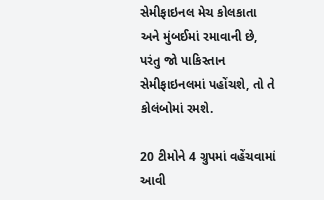સેમીફાઇનલ મેચ કોલકાતા અને મુંબઈમાં રમાવાની છે, પરંતુ જો પાકિસ્તાન સેમીફાઇનલમાં પહોંચશે, તો તે કોલંબોમાં રમશે.

20 ટીમોને 4 ગ્રુપમાં વહેંચવામાં આવી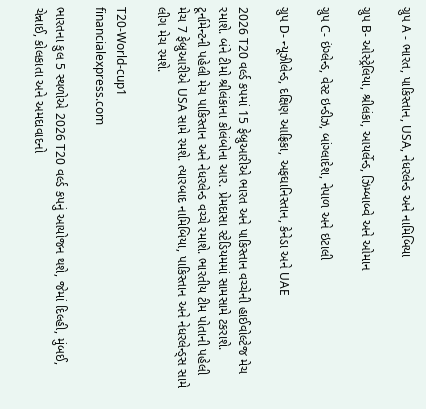ગ્રુપ A - ભારત, પાકિસ્તાન, USA, નેધરલેન્ડ અને નામિબિયા

ગ્રુપ B- ઓસ્ટ્રેલિયા, શ્રીલંકા, આયર્લેન્ડ, ઝિમ્બાબ્વે અને ઓમાન

ગ્રુપ C- ઇંગ્લેન્ડ, વેસ્ટ ઇન્ડીઝ, બાંગ્લાદેશ, નેપાળ અને ઇટાલી

ગ્રુપ D- ન્યૂઝીલેન્ડ, દક્ષિણ આફ્રિકા, અફઘાનિસ્તાન, કેનેડા અને UAE

2026 T20 વર્લ્ડ કપમાં 15 ફેબ્રુઆરીએ ભારત અને પાકિસ્તાન વચ્ચેની હાઈવોલ્ટેજ મેચ રમાશે. બંને ટીમો શ્રીલંકાના કોલંબોના આર. પ્રેમદાસા સ્ટેડિયમમાં સામસામે ટકરાશે. ટૂર્નામેન્ટની પહેલી મેચ પાકિસ્તાન અને નેધરલેન્ડ વચ્ચે રમાશે. ભારતીય ટીમ પોતાની પહેલી મેચ 7 ફેબ્રુઆરીએ USA સામે રમશે. ત્યારબાદ નામિબિયા, પાકિસ્તાન અને નેધરલેન્ડ્સ સામે લીગ મેચ રમશે.

T20-World-cup1
financialexpress.com

ભારતના કુલ 5 સ્થળોએ 2026 T20 વર્લ્ડ કપનું આયોજન થશે, જેમાં દિલ્હી, મુંબઈ, ચેન્નાઈ, કોલકાતા અને અમદાવાદનો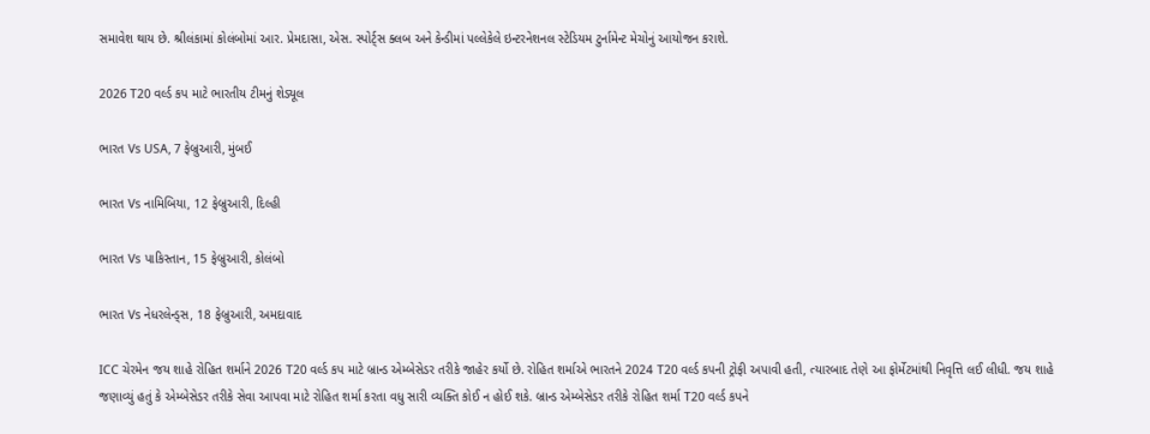સમાવેશ થાય છે. શ્રીલંકામાં કોલંબોમાં આર. પ્રેમદાસા, એસ. સ્પોર્ટ્સ ક્લબ અને કેન્ડીમાં પલ્લેકેલે ઇન્ટરનેશનલ સ્ટેડિયમ ટુર્નામેન્ટ મેચોનું આયોજન કરાશે.

2026 T20 વર્લ્ડ કપ માટે ભારતીય ટીમનું શેડ્યૂલ

ભારત Vs USA, 7 ફેબ્રુઆરી, મુંબઈ

ભારત Vs નામિબિયા, 12 ફેબ્રુઆરી, દિલ્હી

ભારત Vs પાકિસ્તાન, 15 ફેબ્રુઆરી, કોલંબો

ભારત Vs નેધરલેન્ડ્સ, 18 ફેબ્રુઆરી, અમદાવાદ

ICC ચેરમેન જય શાહે રોહિત શર્માને 2026 T20 વર્લ્ડ કપ માટે બ્રાન્ડ એમ્બેસેડર તરીકે જાહેર કર્યો છે. રોહિત શર્માએ ભારતને 2024 T20 વર્લ્ડ કપની ટ્રોફી અપાવી હતી, ત્યારબાદ તેણે આ ફોર્મેટમાંથી નિવૃત્તિ લઈ લીધી. જય શાહે જણાવ્યું હતું કે એમ્બેસેડર તરીકે સેવા આપવા માટે રોહિત શર્મા કરતા વધુ સારી વ્યક્તિ કોઈ ન હોઈ શકે. બ્રાન્ડ એમ્બેસેડર તરીકે રોહિત શર્મા T20 વર્લ્ડ કપને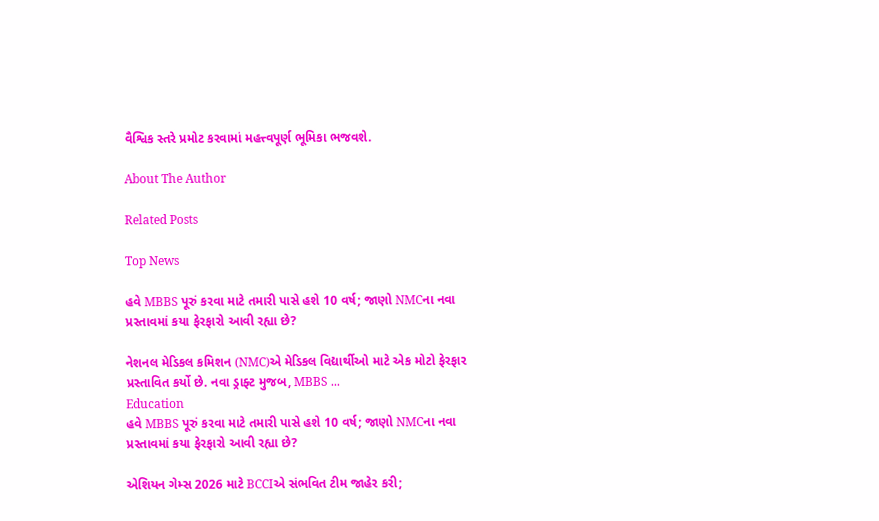વૈશ્વિક સ્તરે પ્રમોટ કરવામાં મહત્ત્વપૂર્ણ ભૂમિકા ભજવશે.

About The Author

Related Posts

Top News

હવે MBBS પૂરું કરવા માટે તમારી પાસે હશે 10 વર્ષ; જાણો NMCના નવા પ્રસ્તાવમાં કયા ફેરફારો આવી રહ્યા છે?

નેશનલ મેડિકલ કમિશન (NMC)એ મેડિકલ વિદ્યાર્થીઓ માટે એક મોટો ફેરફાર પ્રસ્તાવિત કર્યો છે. નવા ડ્રાફ્ટ મુજબ, MBBS ...
Education
હવે MBBS પૂરું કરવા માટે તમારી પાસે હશે 10 વર્ષ; જાણો NMCના નવા પ્રસ્તાવમાં કયા ફેરફારો આવી રહ્યા છે?

એશિયન ગેમ્સ 2026 માટે BCCIએ સંભવિત ટીમ જાહેર કરી;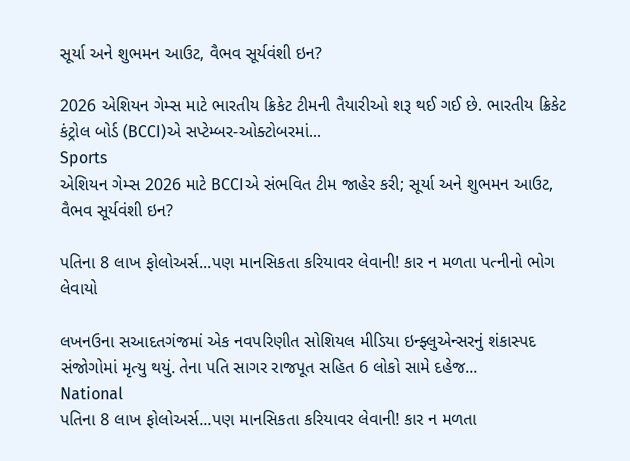સૂર્યા અને શુભમન આઉટ, વૈભવ સૂર્યવંશી ઇન?

2026 એશિયન ગેમ્સ માટે ભારતીય ક્રિકેટ ટીમની તૈયારીઓ શરૂ થઈ ગઈ છે. ભારતીય ક્રિકેટ કંટ્રોલ બોર્ડ (BCCI)એ સપ્ટેમ્બર-ઓક્ટોબરમાં...
Sports
એશિયન ગેમ્સ 2026 માટે BCCIએ સંભવિત ટીમ જાહેર કરી; સૂર્યા અને શુભમન આઉટ, વૈભવ સૂર્યવંશી ઇન?

પતિના 8 લાખ ફોલોઅર્સ...પણ માનસિકતા કરિયાવર લેવાની! કાર ન મળતા પત્નીનો ભોગ લેવાયો

લખનઉના સઆદતગંજમાં એક નવપરિણીત સોશિયલ મીડિયા ઇન્ફ્લુએન્સરનું શંકાસ્પદ સંજોગોમાં મૃત્યુ થયું. તેના પતિ સાગર રાજપૂત સહિત 6 લોકો સામે દહેજ...
National
પતિના 8 લાખ ફોલોઅર્સ...પણ માનસિકતા કરિયાવર લેવાની! કાર ન મળતા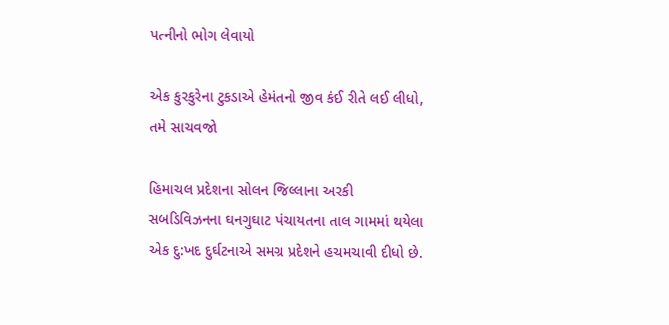પત્નીનો ભોગ લેવાયો

એક કુરકુરેના ટુકડાએ હેમંતનો જીવ કંઈ રીતે લઈ લીધો, તમે સાચવજો

હિમાચલ પ્રદેશના સોલન જિલ્લાના અરકી સબડિવિઝનના ઘનગુઘાટ પંચાયતના તાલ ગામમાં થયેલા એક દુ:ખદ દુર્ઘટનાએ સમગ્ર પ્રદેશને હચમચાવી દીધો છે.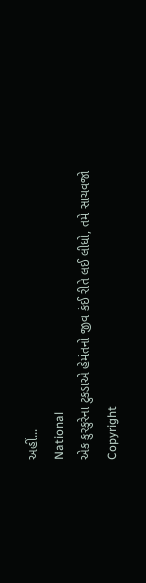અહીં...
National
એક કુરકુરેના ટુકડાએ હેમંતનો જીવ કંઈ રીતે લઈ લીધો, તમે સાચવજો
Copyright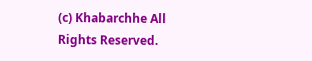(c) Khabarchhe All Rights Reserved.